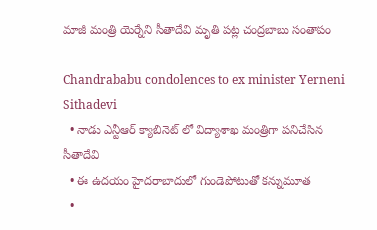మాజీ మంత్రి యెర్నేని సీతాదేవి మృతి పట్ల చంద్రబాబు సంతాపం

Chandrababu condolences to ex minister Yerneni Sithadevi
  • నాడు ఎన్టీఆర్ క్యాబినెట్ లో విద్యాశాఖ మంత్రిగా పనిచేసిన సీతాదేవి
  • ఈ ఉదయం హైదరాబాదులో గుండెపోటుతో కన్నుమూత
  •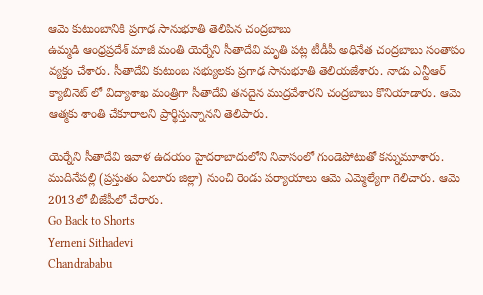ఆమె కుటుంబానికి ప్రగాఢ సానుభూతి తెలిపిన చంద్రబాబు
ఉమ్మడి ఆంధ్రప్రదేశ్ మాజీ మంతి యెర్నేని సీతాదేవి మృతి పట్ల టీడీపీ అధినేత చంద్రబాబు సంతాపం వ్యక్తం చేశారు. సీతాదేవి కుటుంబ సభ్యులకు ప్రగాఢ సానుభూతి తెలియజేశారు. నాడు ఎన్టీఆర్ క్యాబినెట్ లో విద్యాశాఖ మంత్రిగా సీతాదేవి తనదైన ముద్రవేశారని చంద్రబాబు కొనియాడారు. ఆమె ఆత్మకు శాంతి చేకూరాలని ప్రార్థిస్తున్నానని తెలిపారు.

యెర్నేని సీతాదేవి ఇవాళ ఉదయం హైదరాబాదులోని నివాసంలో గుండెపోటుతో కన్నుమూశారు. ముదినేపల్లి (ప్రస్తుతం ఏలూరు జిల్లా) నుంచి రెండు పర్యాయాలు ఆమె ఎమ్మెల్యేగా గెలిచారు. ఆమె 2013లో బీజేపీలో చేరారు.
Go Back to Shorts
Yerneni Sithadevi
Chandrababu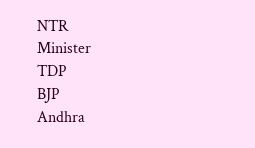NTR
Minister
TDP
BJP
Andhra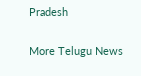Pradesh

More Telugu News